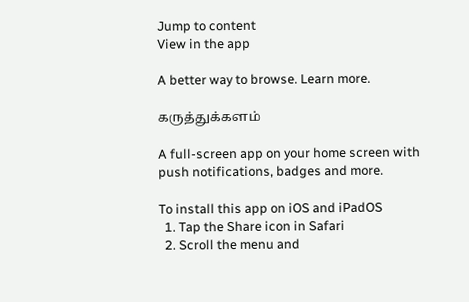Jump to content
View in the app

A better way to browse. Learn more.

கருத்துக்களம்

A full-screen app on your home screen with push notifications, badges and more.

To install this app on iOS and iPadOS
  1. Tap the Share icon in Safari
  2. Scroll the menu and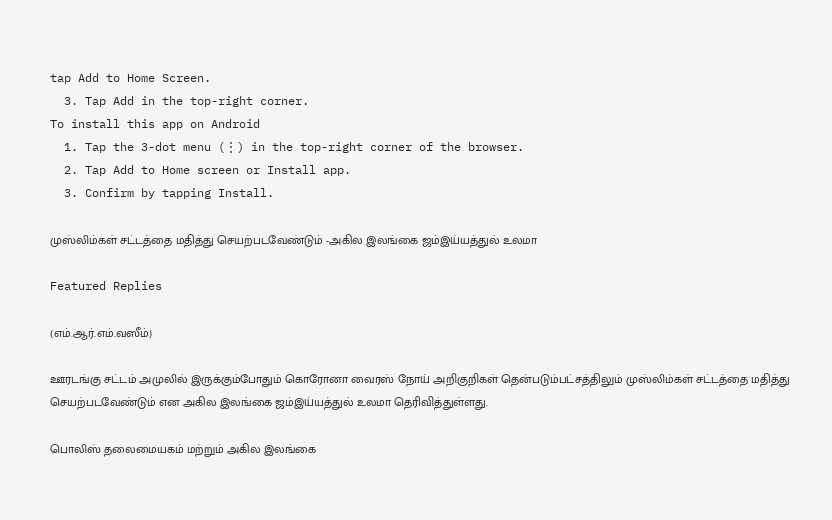tap Add to Home Screen.
  3. Tap Add in the top-right corner.
To install this app on Android
  1. Tap the 3-dot menu (⋮) in the top-right corner of the browser.
  2. Tap Add to Home screen or Install app.
  3. Confirm by tapping Install.

முஸ்லிம்கள் சட்டத்தை மதித்து செயற்படவேண்டும் -அகில இலங்கை ஜம்இய்யத்துல் உலமா

Featured Replies

(எம்.ஆர்.எம்.வஸீம்)

ஊரடங்கு சட்டம் அமுலில் இருக்கும்போதும் கொரோனா வைரஸ் நோய் அறிகுறிகள் தென்படும்பட்சத்திலும் முஸ்லிம்கள் சட்டத்தை மதித்து செயற்படவேண்டும் என அகில இலங்கை ஜம்இய்யத்துல் உலமா தெரிவித்துள்ளது.

பொலிஸ் தலைமையகம் மற்றும் அகில இலங்கை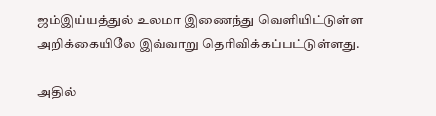ஜம்இய்யத்துல் உலமா இணைந்து வெளியிட்டுள்ள அறிக்கையிலே இவ்வாறு தெரிவிக்கப்பட்டுள்ளது.

அதில்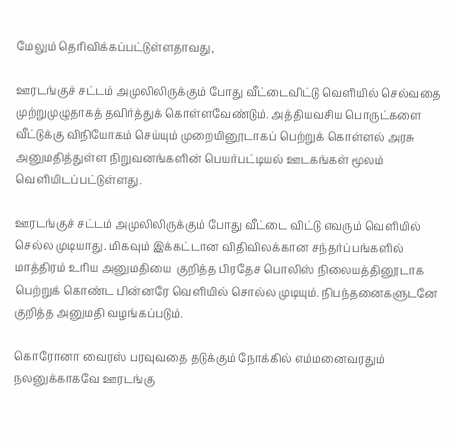மேலும் தெரிவிக்கப்பட்டுள்ளதாவது,

ஊரடங்குச் சட்டம் அமுலிலிருக்கும் போது வீட்டைவிட்டு வெளியில் செல்வதை முற்றுமுழுதாகத் தவிர்த்துக் கொள்ளவேண்டும். அத்தியவசிய பொருட்களை வீட்டுக்கு விநியோகம் செய்யும் முறையினூடாகப் பெற்றுக் கொள்ளல் அரசு அனுமதித்துள்ள நிறுவனங்களின் பெயர்பட்டியல் ஊடகங்கள் மூலம் வெளியிடப்பட்டுள்ளது.

ஊரடங்குச் சட்டம் அமுலிலிருக்கும் போது வீட்டை விட்டு எவரும் வெளியில் செல்ல முடியாது. மிகவும் இக்கட்டான விதிவிலக்கான சந்தர்ப்பங்களில் மாத்திரம் உரிய அனுமதியை  குறித்த பிரதேச பொலிஸ் நிலையத்தினூடாக பெற்றுக் கொண்ட பின்னரே வெளியில் சொல்ல முடியும். நிபந்தனைகளுடனே குறித்த அனுமதி வழங்கப்படும்.

கொரோனா வைரஸ் பரவுவதை தடுக்கும் நோக்கில் எம்மனைவரதும் நலனுக்காகவே ஊரடங்கு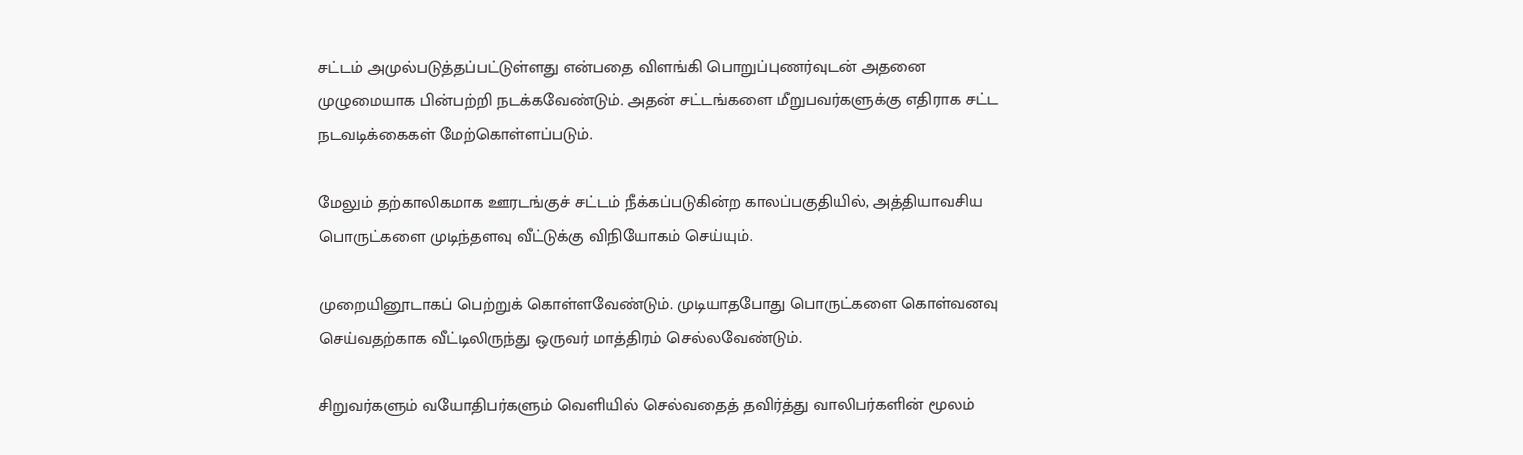சட்டம் அமுல்படுத்தப்பட்டுள்ளது என்பதை விளங்கி பொறுப்புணர்வுடன் அதனை முழுமையாக பின்பற்றி நடக்கவேண்டும். அதன் சட்டங்களை மீறுபவர்களுக்கு எதிராக சட்ட நடவடிக்கைகள் மேற்கொள்ளப்படும்.

மேலும் தற்காலிகமாக ஊரடங்குச் சட்டம் நீக்கப்படுகின்ற காலப்பகுதியில், அத்தியாவசிய பொருட்களை முடிந்தளவு வீட்டுக்கு விநியோகம் செய்யும்.

முறையினூடாகப் பெற்றுக் கொள்ளவேண்டும். முடியாதபோது பொருட்களை கொள்வனவு செய்வதற்காக வீட்டிலிருந்து ஒருவர் மாத்திரம் செல்லவேண்டும்.

சிறுவர்களும் வயோதிபர்களும் வெளியில் செல்வதைத் தவிர்த்து வாலிபர்களின் மூலம்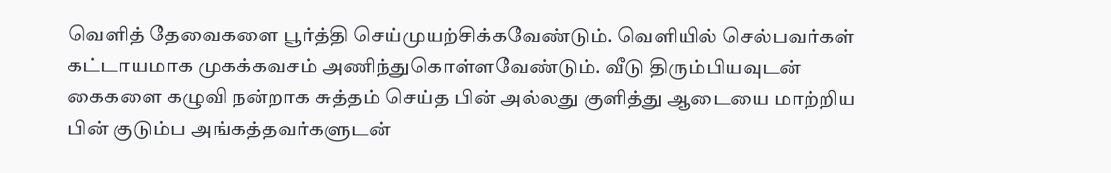வெளித் தேவைகளை பூர்த்தி செய்முயற்சிக்கவேண்டும். வெளியில் செல்பவர்கள் கட்டாயமாக முகக்கவசம் அணிந்துகொள்ளவேண்டும். வீடு திரும்பியவுடன் கைகளை கழுவி நன்றாக சுத்தம் செய்த பின் அல்லது குளித்து ஆடையை மாற்றிய பின் குடும்ப அங்கத்தவர்களுடன்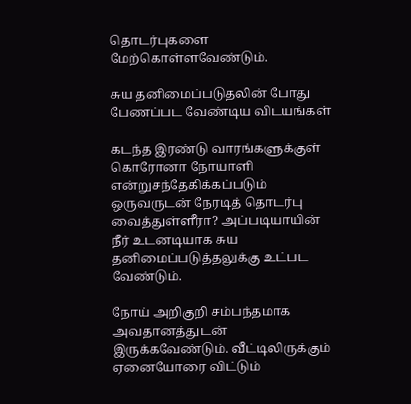தொடர்புகளை மேற்கொள்ளவேண்டும்.

சுய தனிமைப்படுதலின் போது பேணப்பட வேண்டிய விடயங்கள்

கடந்த இரண்டு வாரங்களுக்குள் கொரோனா நோயாளி என்றுசந்தேகிக்கப்படும் ஒருவருடன் நேரடித் தொடர்பு வைத்துள்ளீரா? அப்படியாயின் நீர் உடனடியாக சுய தனிமைப்படுத்தலுக்கு உட்பட வேண்டும்.

நோய் அறிகுறி சம்பந்தமாக அவதானத்துடன் இருக்கவேண்டும். வீட்டிலிருக்கும் ஏனையோரை விட்டும்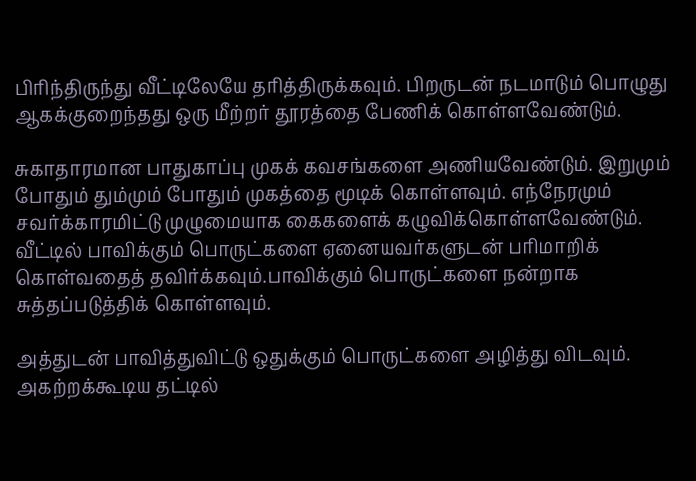பிரிந்திருந்து வீட்டிலேயே தரித்திருக்கவும். பிறருடன் நடமாடும் பொழுது ஆகக்குறைந்தது ஒரு மீற்றர் தூரத்தை பேணிக் கொள்ளவேண்டும்.

சுகாதாரமான பாதுகாப்பு முகக் கவசங்களை அணியவேண்டும். இறுமும் போதும் தும்மும் போதும் முகத்தை மூடிக் கொள்ளவும். எந்நேரமும் சவர்க்காரமிட்டு முழுமையாக கைகளைக் கழுவிக்கொள்ளவேண்டும். வீட்டில் பாவிக்கும் பொருட்களை ஏனையவர்களுடன் பரிமாறிக் கொள்வதைத் தவிர்க்கவும்.பாவிக்கும் பொருட்களை நன்றாக சுத்தப்படுத்திக் கொள்ளவும்.

அத்துடன் பாவித்துவிட்டு ஒதுக்கும் பொருட்களை அழித்து விடவும். அகற்றக்கூடிய தட்டில்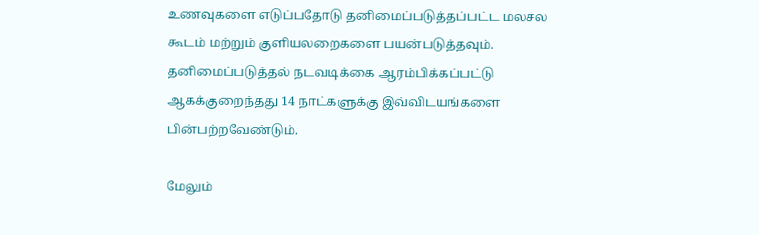உணவுகளை எடுப்பதோடு தனிமைப்படுத்தப்பட்ட மலசல கூடம் மற்றும் குளியலறைகளை பயன்படுத்தவும். தனிமைப்படுத்தல் நடவடிக்கை ஆரம்பிக்கப்பட்டு ஆகக்குறைந்தது 14 நாட்களுக்கு இவ்விடயங்களை பின்பற்றவேண்டும்.

மேலும்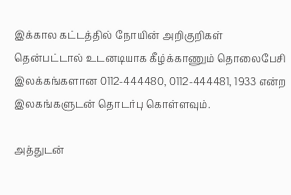இக்கால கட்டத்தில் நோயின் அறிகுறிகள் தென்பட்டால் உடனடியாக கீழ்க்காணும் தொலைபேசி இலக்கங்களான 0112-444480, 0112-444481, 1933 என்ற இலகங்களுடன் தொடர்பு கொள்ளவும்.

அத்துடன்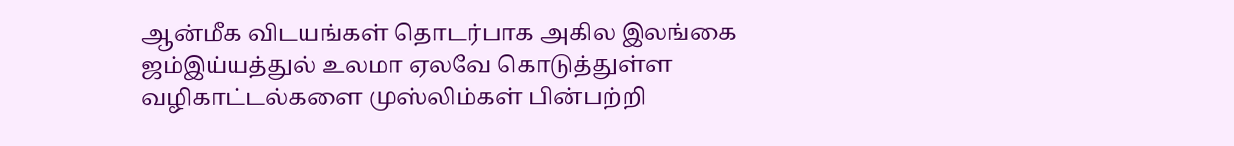ஆன்மீக விடயங்கள் தொடர்பாக அகில இலங்கை ஜம்இய்யத்துல் உலமா ஏலவே கொடுத்துள்ள வழிகாட்டல்களை முஸ்லிம்கள் பின்பற்றி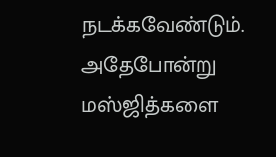நடக்கவேண்டும். அதேபோன்று  மஸ்ஜித்களை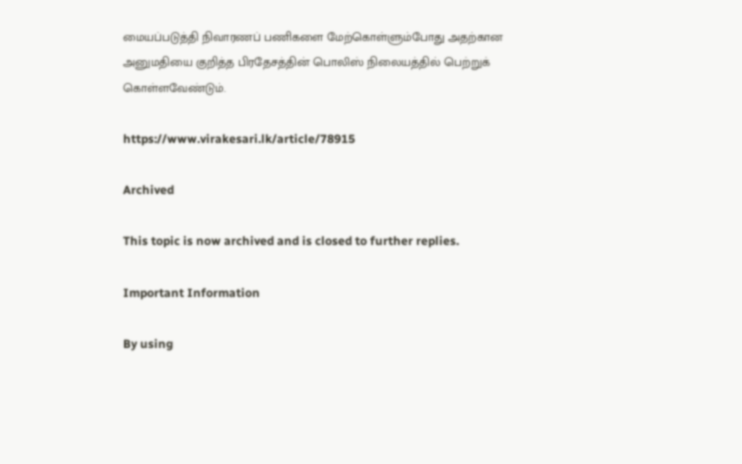மையப்படுத்தி நிவாரணப் பணிகளை மேற்கொள்ளும்போது அதற்கான அனுமதியை குறித்த பிரதேசத்தின் பொலிஸ் நிலையத்தில் பெற்றுக் கொள்ளவேண்டும்.

https://www.virakesari.lk/article/78915

Archived

This topic is now archived and is closed to further replies.

Important Information

By using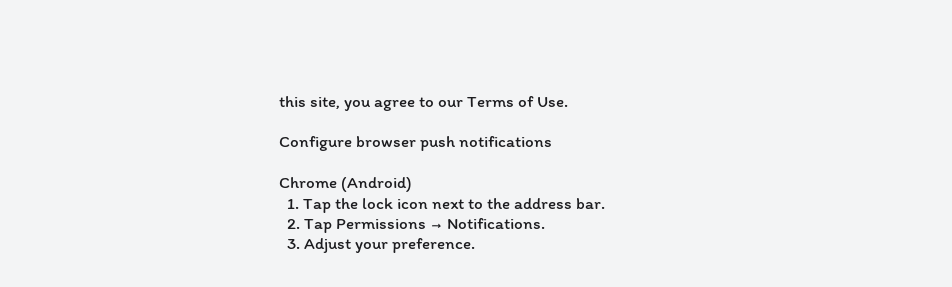this site, you agree to our Terms of Use.

Configure browser push notifications

Chrome (Android)
  1. Tap the lock icon next to the address bar.
  2. Tap Permissions → Notifications.
  3. Adjust your preference.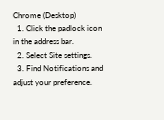Chrome (Desktop)
  1. Click the padlock icon in the address bar.
  2. Select Site settings.
  3. Find Notifications and adjust your preference.